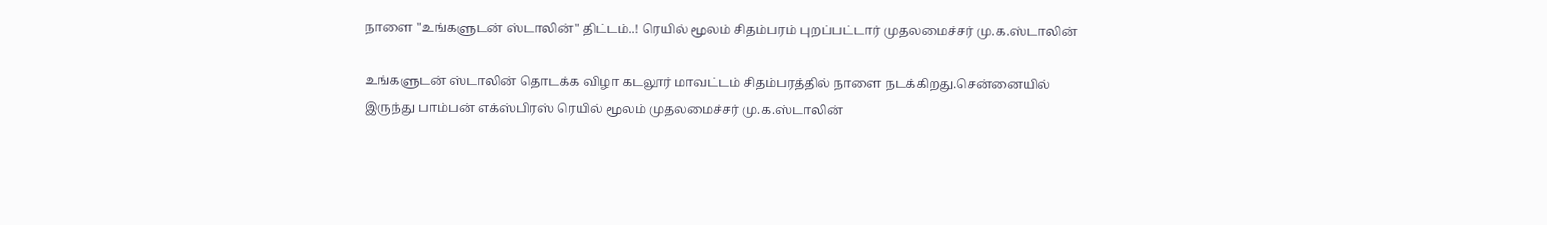நாளை "உங்களுடன் ஸ்டாலின்" திட்டம்..! ரெயில் மூலம் சிதம்பரம் புறப்பட்டார் முதலமைச்சர் மு.க.ஸ்டாலின்

உங்களுடன் ஸ்டாலின் தொடக்க விழா கடலூர் மாவட்டம் சிதம்பரத்தில் நாளை நடக்கிறது.சென்னையில் இருந்து பாம்பன் எக்ஸ்பிரஸ் ரெயில் மூலம் முதலமைச்சர் மு.க.ஸ்டாலின்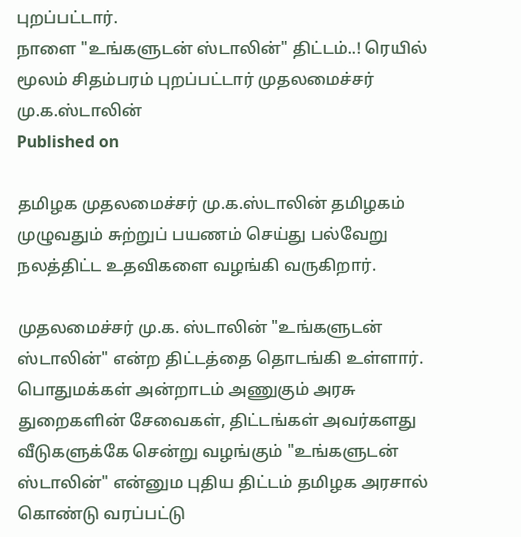புறப்பட்டார்.
நாளை "உங்களுடன் ஸ்டாலின்" திட்டம்..! ரெயில் மூலம் சிதம்பரம் புறப்பட்டார் முதலமைச்சர் மு.க.ஸ்டாலின்
Published on

தமிழக முதலமைச்சர் மு.க.ஸ்டாலின் தமிழகம் முழுவதும் சுற்றுப் பயணம் செய்து பல்வேறு நலத்திட்ட உதவிகளை வழங்கி வருகிறார்.

முதலமைச்சர் மு.க. ஸ்டாலின் "உங்களுடன் ஸ்டாலின்" என்ற திட்டத்தை தொடங்கி உள்ளார். பொதுமக்கள் அன்றாடம் அணுகும் அரசு துறைகளின் சேவைகள், திட்டங்கள் அவர்களது வீடுகளுக்கே சென்று வழங்கும் "உங்களுடன் ஸ்டாலின்" என்னும புதிய திட்டம் தமிழக அரசால் கொண்டு வரப்பட்டு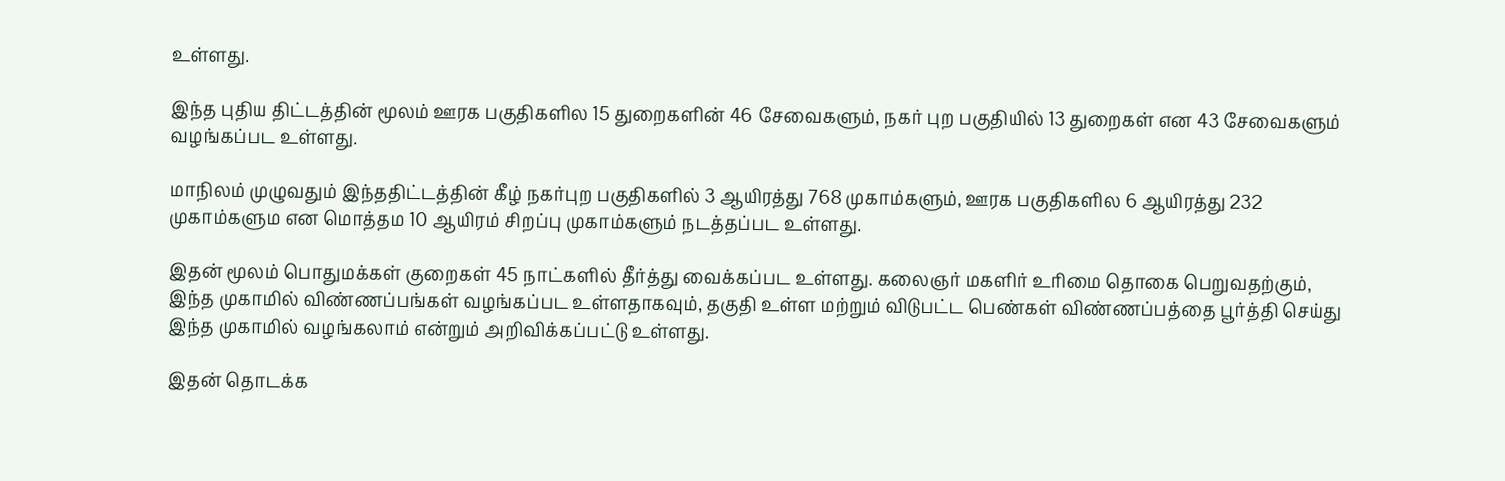உள்ளது.

இந்த புதிய திட்டத்தின் மூலம் ஊரக பகுதிகளில 15 துறைகளின் 46 சேவைகளும், நகர் புற பகுதியில் 13 துறைகள் என 43 சேவைகளும் வழங்கப்பட உள்ளது.

மாநிலம் முழுவதும் இந்ததிட்டத்தின் கீழ் நகர்புற பகுதிகளில் 3 ஆயிரத்து 768 முகாம்களும், ஊரக பகுதிகளில 6 ஆயிரத்து 232 முகாம்களும என மொத்தம 10 ஆயிரம் சிறப்பு முகாம்களும் நடத்தப்பட உள்ளது.

இதன் மூலம் பொதுமக்கள் குறைகள் 45 நாட்களில் தீர்த்து வைக்கப்பட உள்ளது. கலைஞர் மகளிர் உரிமை தொகை பெறுவதற்கும், இந்த முகாமில் விண்ணப்பங்கள் வழங்கப்பட உள்ளதாகவும், தகுதி உள்ள மற்றும் விடுபட்ட பெண்கள் விண்ணப்பத்தை பூர்த்தி செய்து இந்த முகாமில் வழங்கலாம் என்றும் அறிவிக்கப்பட்டு உள்ளது.

இதன் தொடக்க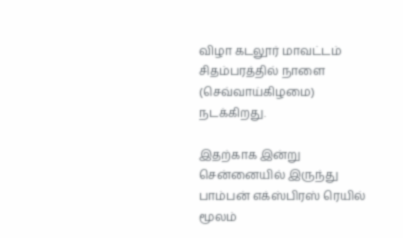விழா கடலூர் மாவட்டம் சிதம்பரத்தில் நாளை (செவ்வாய்கிழமை) நடக்கிறது.

இதற்காக இன்று சென்னையில் இருந்து பாம்பன் எக்ஸ்பிரஸ் ரெயில் மூலம்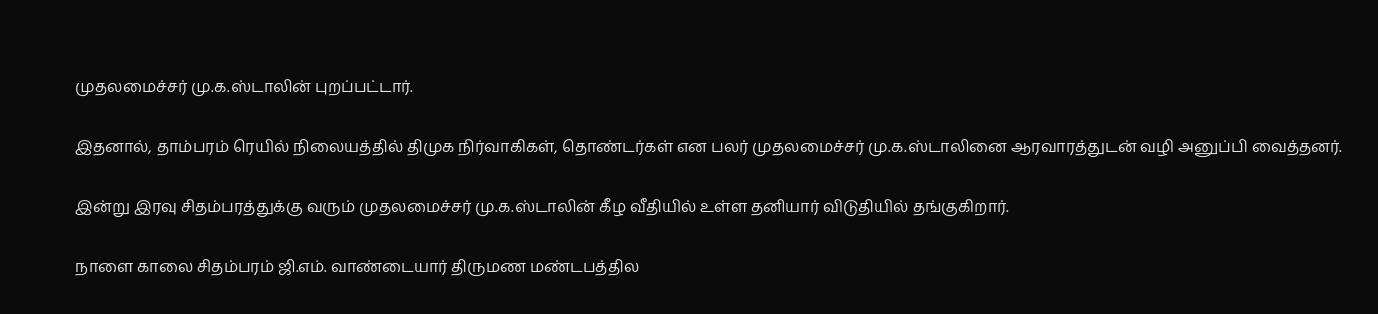முதலமைச்சர் மு.க.ஸ்டாலின் புறப்பட்டார்.

இதனால், தாம்பரம் ரெயில் நிலையத்தில் திமுக நிர்வாகிகள், தொண்டர்கள் என பலர் முதலமைச்சர் மு.க.ஸ்டாலினை ஆரவாரத்துடன் வழி அனுப்பி வைத்தனர்.

இன்று இரவு சிதம்பரத்துக்கு வரும் முதலமைச்சர் மு.க.ஸ்டாலின் கீழ வீதியில் உள்ள தனியார் விடுதியில் தங்குகிறார்.

நாளை காலை சிதம்பரம் ஜி.எம். வாண்டையார் திருமண மண்டபத்தில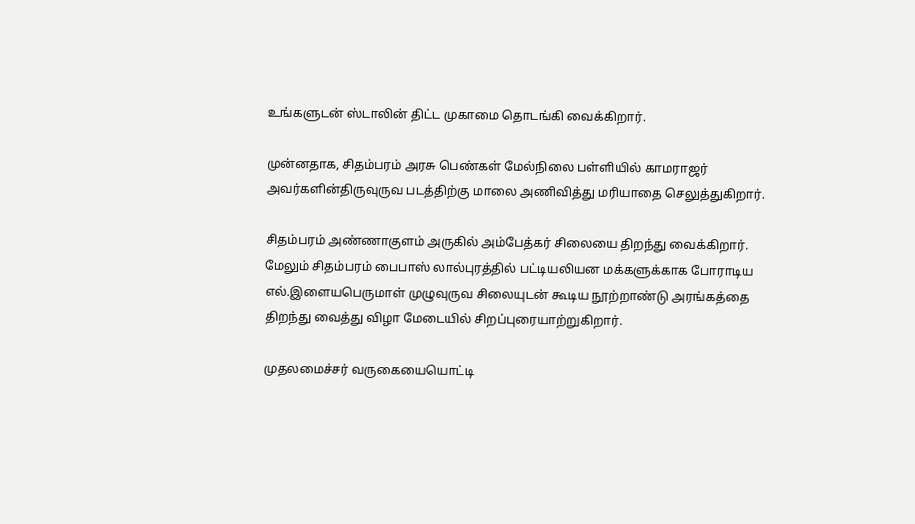உங்களுடன் ஸ்டாலின் திட்ட முகாமை தொடங்கி வைக்கிறார்.

முன்னதாக, சிதம்பரம் அரசு பெண்கள் மேல்நிலை பள்ளியில் காமராஜர் அவர்களின்திருவுருவ படத்திற்கு மாலை அணிவித்து மரியாதை செலுத்துகிறார்.

சிதம்பரம் அண்ணாகுளம் அருகில் அம்பேத்கர் சிலையை திறந்து வைக்கிறார். மேலும் சிதம்பரம் பைபாஸ் லால்புரத்தில் பட்டியலியன மக்களுக்காக போராடிய எல்.இளையபெருமாள் முழுவுருவ சிலையுடன் கூடிய நூற்றாண்டு அரங்கத்தை திறந்து வைத்து விழா மேடையில் சிறப்புரையாற்றுகிறார்.

முதலமைச்சர் வருகையையொட்டி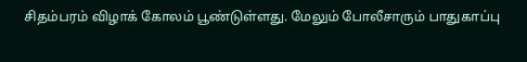சிதம்பரம் விழாக் கோலம் பூண்டுள்ளது. மேலும் போலீசாரும் பாதுகாப்பு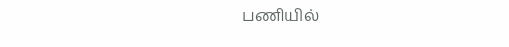பணியில்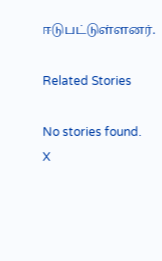ஈடுபட்டுள்ளனர்.

Related Stories

No stories found.
X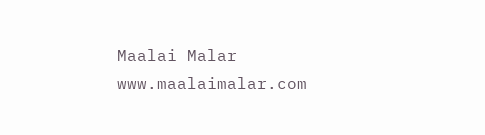Maalai Malar
www.maalaimalar.com